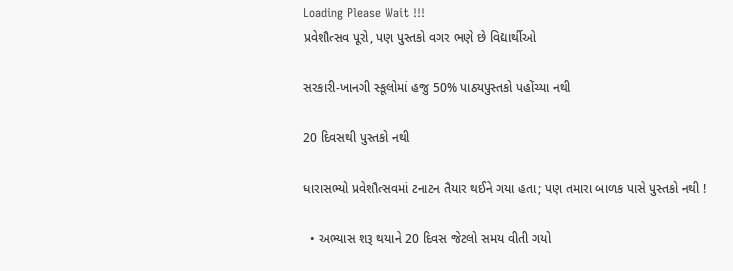Loading Please Wait !!!
પ્રવેશૌત્સવ પૂરો, પણ પુસ્તકો વગર ભણે છે વિદ્યાર્થીઓ

સરકારી-ખાનગી સ્કૂલોમાં હજુ 50% પાઠ્યપુસ્તકો પહોંચ્યા નથી

20 દિવસથી પુસ્તકો નથી

ધારાસભ્યો પ્રવેશૌત્સવમાં ટનાટન તૈયાર થઈને ગયા હતા; પણ તમારા બાળક પાસે પુસ્તકો નથી !

  • અભ્યાસ શરૂ થયાને 20 દિવસ જેટલો સમય વીતી ગયો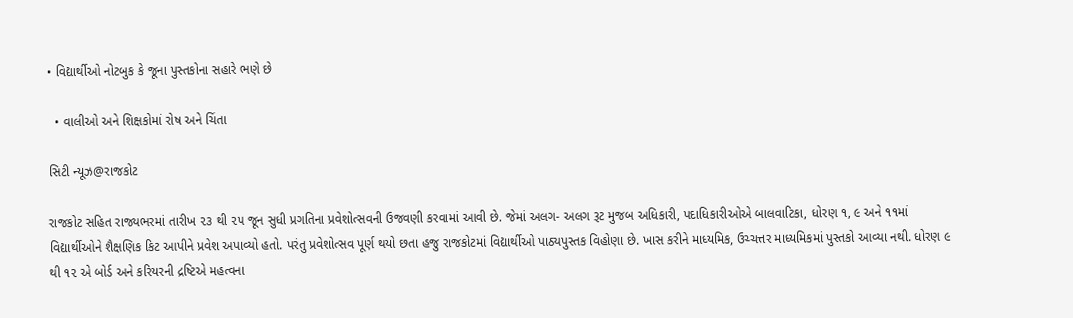• વિદ્યાર્થીઓ નોટબુક કે જૂના પુસ્તકોના સહારે ભણે છે

  • વાલીઓ અને શિક્ષકોમાં રોષ અને ચિંતા

સિટી ન્યૂઝ@રાજકોટ

રાજકોટ સહિત રાજ્યભરમાં તારીખ ૨૩ થી ૨૫ જૂન સુધી પ્રગતિના પ્રવેશોત્સવની ઉજવણી કરવામાં આવી છે. જેમાં અલગ- અલગ રૂટ મુજબ અધિકારી, પદાધિકારીઓએ બાલવાટિકા, ધોરણ ૧, ૯ અને ૧૧માં વિદ્યાર્થીઓને શૈક્ષણિક કિટ આપીને પ્રવેશ અપાવ્યો હતો. પરંતુ પ્રવેશોત્સવ પૂર્ણ થયો છતા હજુ રાજકોટમાં વિદ્યાર્થીઓ પાઠ્યપુસ્તક વિહોણા છે. ખાસ કરીને માધ્યમિક, ઉચ્ચત્તર માધ્યમિકમાં પુસ્તકો આવ્યા નથી. ધોરણ ૯ થી ૧૨ એ બોર્ડ અને કરિયરની દ્રષ્ટિએ મહત્વના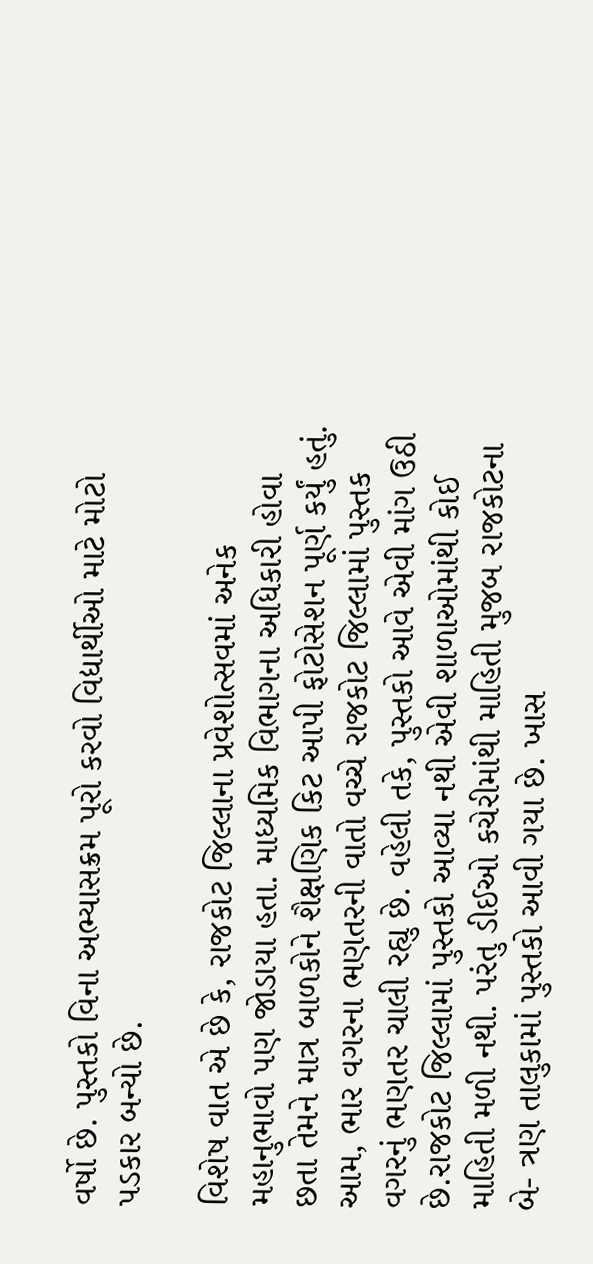વર્ષો છે. પુસ્તકો વિના અભ્યાસક્રમ પૂરો કરવો વિદ્યાર્થીઓ માટે મોટો પડકાર બન્યો છે.

વિશેષ વાત એ છે કે, રાજકોટ જિલ્લાના પ્રવેશોત્સવમાં અનેક મહાનુભાવો પણ જોડાયા હતા. માધ્યમિક વિભાગના અધિકારી હોવા છતા તેમને માત્ર બાળકોને શૈક્ષણિક કિટ આપી ફોટોસેશન પૂર્ણ કર્યું હતું. આમ, ભાર વગરના ભણતરની વાતો વચ્ચે રાજકોટ જિલ્લામાં પુસ્તક વગરનું ભણતર ચાલી રહ્યુ છે. વહેલી તકે, પુસ્તકો આવે એવી માંગ ઉઠી છે.રાજકોટ જિલ્લામાં પુસ્તકો આવ્યા નથી એવી શાળાઓમાંથી કોઈ માહિતી મળી નથી. પરંતુ ડીઈઓ કચેરીમાંથી માહિતી મુજબ રાજકોટના બે- ત્રણ તાલુકામાં પુસ્તકો આવી ગયા છે. ખાસ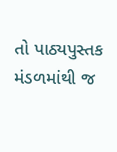તો પાઠ્યપુસ્તક મંડળમાંથી જ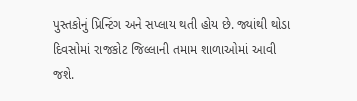પુસ્તકોનું પ્રિન્ટિંગ અને સપ્લાય થતી હોય છે. જ્યાંથી થોડા દિવસોમાં રાજકોટ જિલ્લાની તમામ શાળાઓમાં આવી જશે.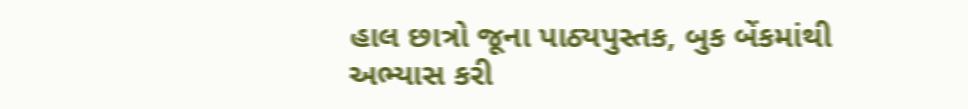હાલ છાત્રો જૂના પાઠ્યપુસ્તક, બુક બેંકમાંથી અભ્યાસ કરી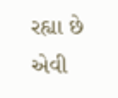રહ્યા છે એવી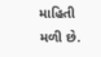માહિતી મળી છે.